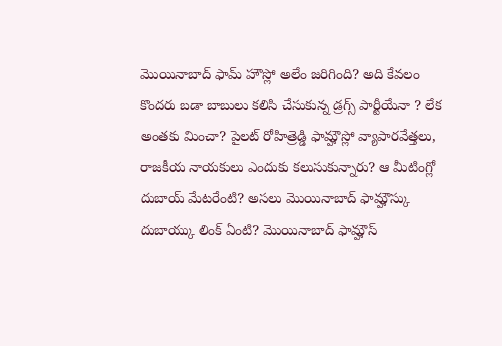మొయినాబాద్ ఫామ్ హౌస్లో అలేం జరిగింది? అది కేవలం కొందరు బడా బాబులు కలిసి చేసుకున్న డ్రగ్స్ పార్టీయేనా ? లేక అంతకు మించా? పైలట్ రోహిత్రెడ్డి ఫామ్హౌస్లో వ్యాపారవేత్తలు, రాజకీయ నాయకులు ఎందుకు కలుసుకున్నారు? ఆ మీటింగ్లో దుబాయ్ మేటరేంటి? అసలు మొయినాబాద్ ఫామ్హౌస్కు దుబాయ్కు లింక్ ఏంటి? మొయినాబాద్ ఫామ్హౌస్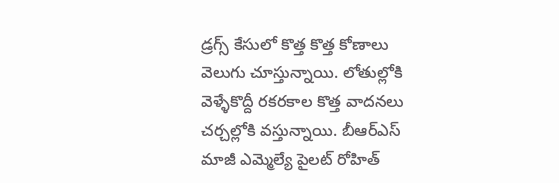డ్రగ్స్ కేసులో కొత్త కొత్త కోణాలు వెలుగు చూస్తున్నాయి. లోతుల్లోకి వెళ్ళేకొద్దీ రకరకాల కొత్త వాదనలు చర్చల్లోకి వస్తున్నాయి. బీఆర్ఎస్ మాజీ ఎమ్మెల్యే పైలట్ రోహిత్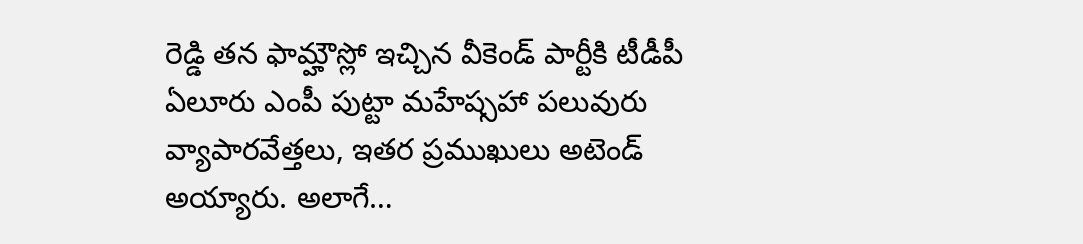రెడ్డి తన ఫామ్హౌస్లో ఇచ్చిన వీకెండ్ పార్టీకి టీడీపీ ఏలూరు ఎంపీ పుట్టా మహేష్సహా పలువురు వ్యాపారవేత్తలు, ఇతర ప్రముఖులు అటెండ్ అయ్యారు. అలాగే…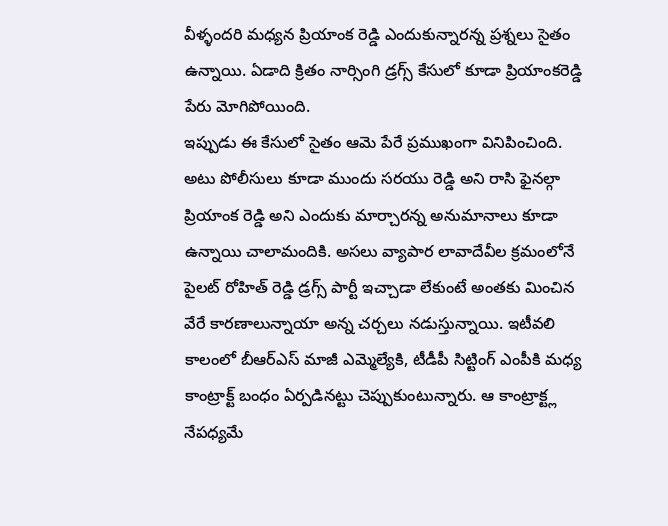వీళ్ళందరి మధ్యన ప్రియాంక రెడ్డి ఎందుకున్నారన్న ప్రశ్నలు సైతం ఉన్నాయి. ఏడాది క్రితం నార్సింగి డ్రగ్స్ కేసులో కూడా ప్రియాంకరెడ్డి పేరు మోగిపోయింది.
ఇప్పుడు ఈ కేసులో సైతం ఆమె పేరే ప్రముఖంగా వినిపించింది. అటు పోలీసులు కూడా ముందు సరయు రెడ్డి అని రాసి ఫైనల్గా ప్రియాంక రెడ్డి అని ఎందుకు మార్చారన్న అనుమానాలు కూడా ఉన్నాయి చాలామందికి. అసలు వ్యాపార లావాదేవీల క్రమంలోనే పైలట్ రోహిత్ రెడ్డి డ్రగ్స్ పార్టీ ఇచ్చాడా లేకుంటే అంతకు మించిన వేరే కారణాలున్నాయా అన్న చర్చలు నడుస్తున్నాయి. ఇటీవలి కాలంలో బీఆర్ఎస్ మాజీ ఎమ్మెల్యేకి, టీడీపీ సిట్టింగ్ ఎంపీకి మధ్య కాంట్రాక్ట్ బంధం ఏర్పడినట్టు చెప్పుకుంటున్నారు. ఆ కాంట్రాక్ట్ల నేపధ్యమే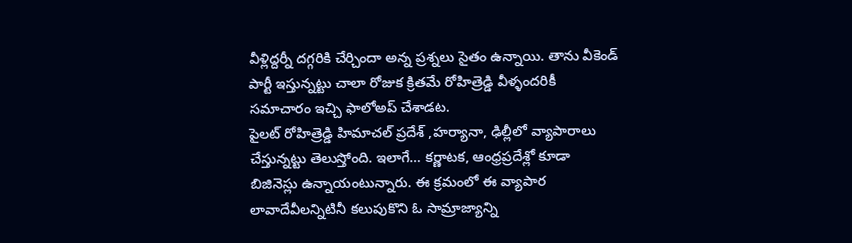వీళ్లిద్దర్నీ దగ్గరికి చేర్చిందా అన్న ప్రశ్నలు సైతం ఉన్నాయి. తాను వీకెండ్ పార్టీ ఇస్తున్నట్టు చాలా రోజుక క్రితమే రోహిత్రెడ్డి వీళ్ళందరికీ సమాచారం ఇచ్చి ఫాలోఅప్ చేశాడట.
పైలట్ రోహిత్రెడ్డి హిమాచల్ ప్రదేశ్ ,హర్యానా, ఢిల్లీలో వ్యాపారాలు చేస్తున్నట్టు తెలుస్తోంది. ఇలాగే… కర్ణాటక, ఆంధ్రప్రదేశ్లో కూడా బిజినెస్లు ఉన్నాయంటున్నారు. ఈ క్రమంలో ఈ వ్యాపార లావాదేవీలన్నిటినీ కలుపుకొని ఓ సామ్రాజ్యాన్ని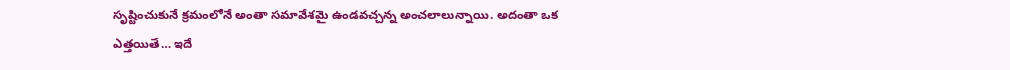సృష్టించుకునే క్రమంలోనే అంతా సమావేశమై ఉండవచ్చన్న అంచలాలున్నాయి. అదంతా ఒక ఎత్తయితే… ఇదే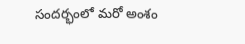సందర్భంలో మరో అంశం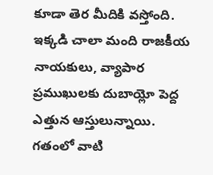కూడా తెర మీదికి వస్తోంది. ఇక్కడి చాలా మంది రాజకీయ నాయకులు, వ్యాపార ప్రముఖులకు దుబాయ్లో పెద్ద ఎత్తున ఆస్తులున్నాయి. గతంలో వాటి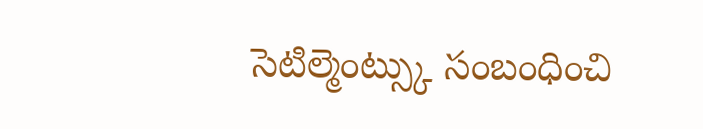సెటిల్మెంట్స్కు సంబంధించి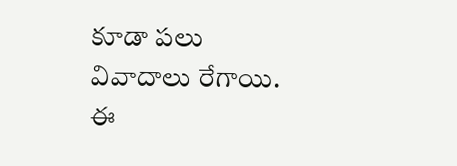కూడా పలు వివాదాలు రేగాయి. ఈ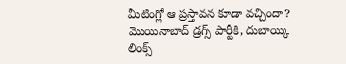మీటింగ్లో ఆ ప్రస్తావన కూడా వచ్చిందా? మొయినాబాద్ డ్రగ్స్ పార్టీకి, దుబాయ్కి లింక్స్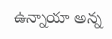ఉన్నాయా అన్న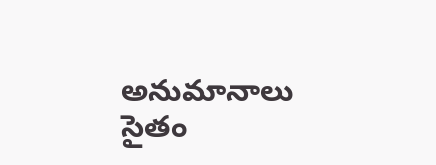అనుమానాలు సైతం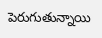పెరుగుతున్నాయి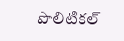పొలిటికల్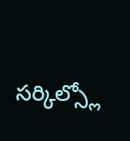సర్కిల్స్లో